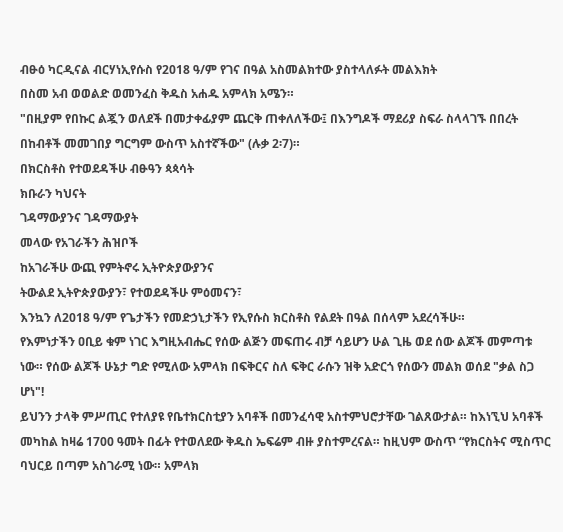ብፁዕ ካርዲናል ብርሃነኢየሱስ የ2018 ዓ/ም የገና በዓል አስመልክተው ያስተላለፉት መልእክት
በስመ አብ ወወልድ ወመንፈስ ቅዱስ አሐዱ አምላክ አሜን።
"በዚያም የበኩር ልጇን ወለደች በመታቀፊያም ጨርቅ ጠቀለለችው፤ በእንግዶች ማደሪያ ስፍራ ስላላገኙ በበረት በከብቶች መመገበያ ግርግም ውስጥ አስተኛችው" (ሉቃ 2፡7)።
በክርስቶስ የተወደዳችሁ ብፁዓን ጳጳሳት
ክቡራን ካህናት
ገዳማውያንና ገዳማውያት
መላው የአገራችን ሕዝቦች
ከአገራችሁ ውጪ የምትኖሩ ኢትዮጵያውያንና
ትውልደ ኢትዮጵያውያን፣ የተወደዳችሁ ምዕመናን፣
እንኳን ለ2018 ዓ/ም የጌታችን የመድኃኒታችን የኢየሱስ ክርስቶስ የልደት በዓል በሰላም አደረሳችሁ።
የእምነታችን ዐቢይ ቁም ነገር እግዚአብሔር የሰው ልጅን መፍጠሩ ብቻ ሳይሆን ሁል ጊዜ ወደ ሰው ልጆች መምጣቱ ነው። የሰው ልጆች ሁኔታ ግድ የሚለው አምላክ በፍቅርና ስለ ፍቅር ራሱን ዝቅ አድርጎ የሰውን መልክ ወሰደ "ቃል ስጋ ሆነ"!
ይህንን ታላቅ ምሥጢር የተለያዩ የቤተክርስቲያን አባቶች በመንፈሳዊ አስተምህሮታቸው ገልጸውታል። ከእነኚህ አባቶች መካከል ከዛሬ 1700 ዓመት በፊት የተወለደው ቅዱስ ኤፍሬም ብዙ ያስተምረናል። ከዚህም ውስጥ “የክርስትና ሚስጥር ባህርይ በጣም አስገራሚ ነው። አምላክ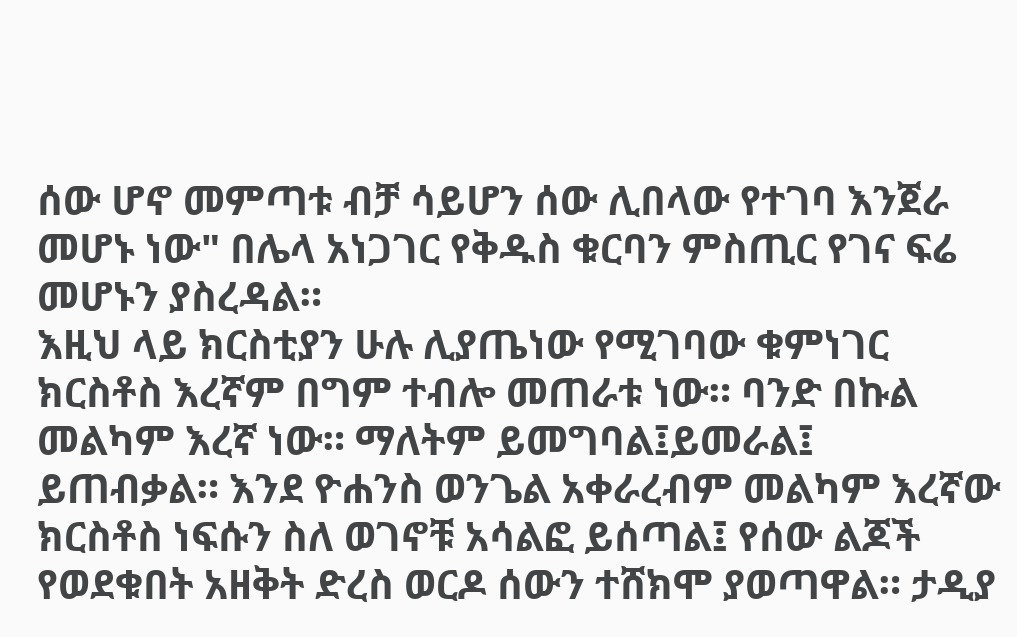ሰው ሆኖ መምጣቱ ብቻ ሳይሆን ሰው ሊበላው የተገባ እንጀራ መሆኑ ነው" በሌላ አነጋገር የቅዱስ ቁርባን ምስጢር የገና ፍሬ መሆኑን ያስረዳል።
እዚህ ላይ ክርስቲያን ሁሉ ሊያጤነው የሚገባው ቁምነገር ክርስቶስ እረኛም በግም ተብሎ መጠራቱ ነው። ባንድ በኩል መልካም እረኛ ነው። ማለትም ይመግባል፤ይመራል፤ ይጠብቃል። እንደ ዮሐንስ ወንጌል አቀራረብም መልካም እረኛው ክርስቶስ ነፍሱን ስለ ወገኖቹ አሳልፎ ይሰጣል፤ የሰው ልጆች የወደቁበት አዘቅት ድረስ ወርዶ ሰውን ተሸክሞ ያወጣዋል። ታዲያ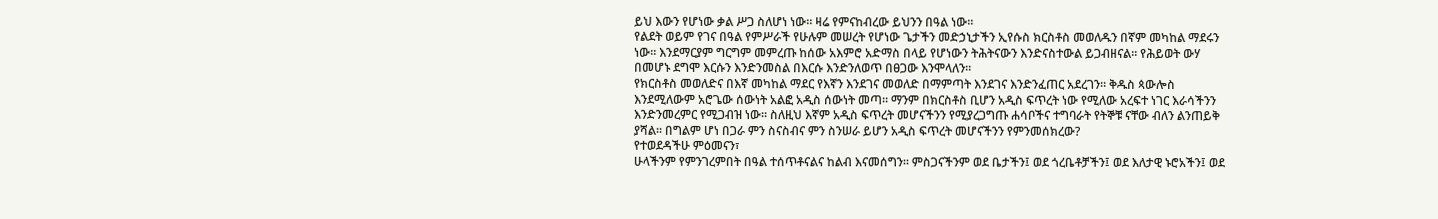ይህ እውን የሆነው ቃል ሥጋ ስለሆነ ነው። ዛሬ የምናከብረው ይህንን በዓል ነው።
የልደት ወይም የገና በዓል የምሥራች የሁሉም መሠረት የሆነው ጌታችን መድኃኒታችን ኢየሱስ ክርስቶስ መወለዱን በኛም መካከል ማደሩን ነው። እንደማርያም ግርግም መምረጡ ከሰው አእምሮ አድማስ በላይ የሆነውን ትሕትናውን እንድናስተውል ይጋብዘናል። የሕይወት ውሃ በመሆኑ ደግሞ እርሱን እንድንመስል በእርሱ እንድንለወጥ በፀጋው እንሞላለን።
የክርስቶስ መወለድና በእኛ መካከል ማደር የእኛን እንደገና መወለድ በማምጣት እንደገና እንድንፈጠር አደረገን። ቅዱስ ጳውሎስ እንደሚለውም አሮጌው ሰውነት አልፎ አዲስ ሰውነት መጣ። ማንም በክርስቶስ ቢሆን አዲስ ፍጥረት ነው የሚለው አረፍተ ነገር እራሳችንን እንድንመረምር የሚጋብዝ ነው። ስለዚህ እኛም አዲስ ፍጥረት መሆናችንን የሚያረጋግጡ ሐሳቦችና ተግባራት የትኞቹ ናቸው ብለን ልንጠይቅ ያሻል። በግልም ሆነ በጋራ ምን ስናስብና ምን ስንሠራ ይሆን አዲስ ፍጥረት መሆናችንን የምንመሰክረው?
የተወደዳችሁ ምዕመናን፣
ሁላችንም የምንገረምበት በዓል ተሰጥቶናልና ከልብ እናመሰግን። ምስጋናችንም ወደ ቤታችን፤ ወደ ጎረቤቶቻችን፤ ወደ እለታዊ ኑሮአችን፤ ወደ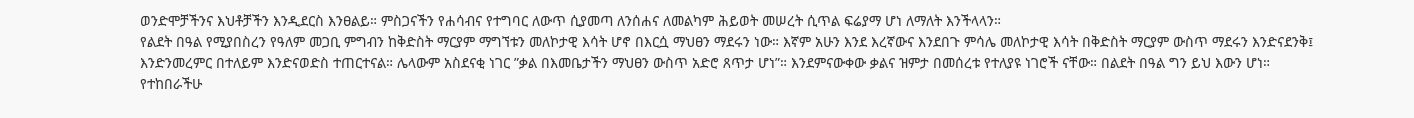ወንድሞቻችንና እህቶቻችን እንዲደርስ እንፀልይ። ምስጋናችን የሐሳብና የተግባር ለውጥ ሲያመጣ ለንሰሐና ለመልካም ሕይወት መሠረት ሲጥል ፍሬያማ ሆነ ለማለት እንችላላን።
የልደት በዓል የሚያበስረን የዓለም መጋቢ ምግብን ከቅድስት ማርያም ማግኘቱን መለኮታዊ እሳት ሆኖ በእርሷ ማህፀን ማደሩን ነው። እኛም አሁን እንደ እረኛውና እንደበጉ ምሳሌ መለኮታዊ እሳት በቅድስት ማርያም ውስጥ ማደሩን እንድናደንቅ፤ እንድንመረምር በተለይም እንድናወድስ ተጠርተናል። ሌላውም አስደናቂ ነገር ”ቃል በእመቤታችን ማህፀን ውስጥ አድሮ ጸጥታ ሆነ”። እንደምናውቀው ቃልና ዝምታ በመሰረቱ የተለያዩ ነገሮች ናቸው። በልደት በዓል ግን ይህ እውን ሆነ።
የተከበራችሁ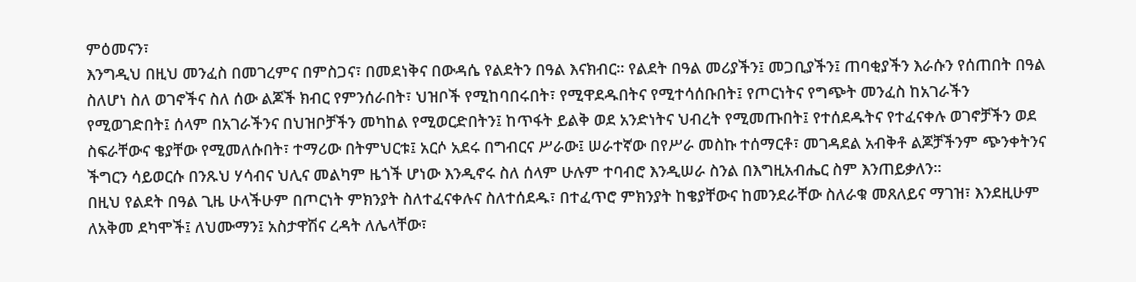ምዕመናን፣
እንግዲህ በዚህ መንፈስ በመገረምና በምስጋና፣ በመደነቅና በውዳሴ የልደትን በዓል እናክብር። የልደት በዓል መሪያችን፤ መጋቢያችን፤ ጠባቂያችን እራሱን የሰጠበት በዓል ስለሆነ ስለ ወገኖችና ስለ ሰው ልጆች ክብር የምንሰራበት፣ ህዝቦች የሚከባበሩበት፣ የሚዋደዱበትና የሚተሳሰቡበት፤ የጦርነትና የግጭት መንፈስ ከአገራችን የሚወገድበት፤ ሰላም በአገራችንና በህዝቦቻችን መካከል የሚወርድበትን፤ ከጥፋት ይልቅ ወደ አንድነትና ህብረት የሚመጡበት፤ የተሰደዱትና የተፈናቀሉ ወገኖቻችን ወደ ስፍራቸውና ቄያቸው የሚመለሱበት፣ ተማሪው በትምህርቱ፤ አርሶ አደሩ በግብርና ሥራው፤ ሠራተኛው በየሥራ መስኩ ተሰማርቶ፣ መገዳደል አብቅቶ ልጆቻችንም ጭንቀትንና ችግርን ሳይወርሱ በንጹህ ሃሳብና ህሊና መልካም ዜጎች ሆነው እንዲኖሩ ስለ ሰላም ሁሉም ተባብሮ እንዲሠራ ስንል በእግዚአብሔር ስም እንጠይቃለን።
በዚህ የልደት በዓል ጊዜ ሁላችሁም በጦርነት ምክንያት ስለተፈናቀሉና ስለተሰደዱ፣ በተፈጥሮ ምክንያት ከቄያቸውና ከመንደራቸው ስለራቁ መጸለይና ማገዝ፣ እንደዚሁም ለአቅመ ደካሞች፤ ለህሙማን፤ አስታዋሽና ረዳት ለሌላቸው፣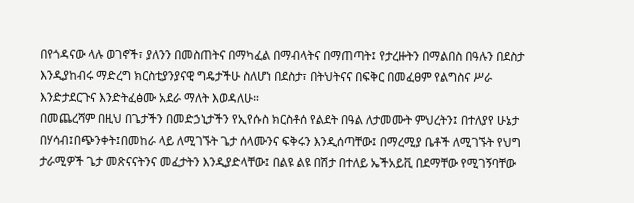በየጎዳናው ላሉ ወገኖች፣ ያለንን በመስጠትና በማካፈል በማብላትና በማጠጣት፤ የታረዙትን በማልበስ በዓሉን በደስታ እንዲያከብሩ ማድረግ ክርስቲያንያናዊ ግዴታችሁ ስለሆነ በደስታ፣ በትህትናና በፍቅር በመፈፀም የልግስና ሥራ እንድታደርጉና እንድትፈፅሙ አደራ ማለት እወዳለሁ።
በመጨረሻም በዚህ በጌታችን በመድኃኒታችን የኢየሱስ ክርስቶሰ የልደት በዓል ለታመሙት ምህረትን፤ በተለያየ ሁኔታ በሃሳብ፤በጭንቀት፤በመከራ ላይ ለሚገኙት ጌታ ሰላሙንና ፍቅሩን እንዲሰጣቸው፤ በማረሚያ ቤቶች ለሚገኙት የህግ ታራሚዎች ጌታ መጽናናትንና መፈታትን እንዲያድላቸው፤ በልዩ ልዩ በሽታ በተለይ ኤችአይቪ በደማቸው የሚገኝባቸው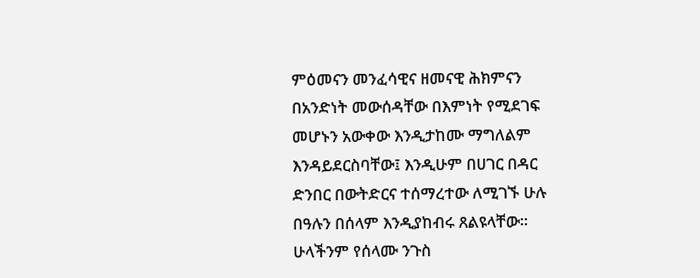ምዕመናን መንፈሳዊና ዘመናዊ ሕክምናን በአንድነት መውሰዳቸው በእምነት የሚደገፍ መሆኑን አውቀው እንዲታከሙ ማግለልም እንዳይደርስባቸው፤ እንዲሁም በሀገር በዳር ድንበር በውትድርና ተሰማረተው ለሚገኙ ሁሉ በዓሉን በሰላም እንዲያከብሩ ጸልዩላቸው።
ሁላችንም የሰላሙ ንጉስ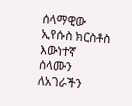ሰላማዊው ኢየሱስ ክርስቶስ እውነተኛ ሰላሙን ለአገራችን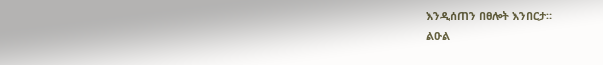እንዲሰጠን በፀሎት እንበርታ።
ልዑል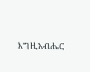እግዚአብሔር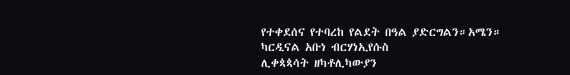የተቀደሰና የተባረከ የልደት በዓል ያድርግልን።አሜን።
ካርዲናል አቡነ ብርሃነኢየሱስ
ሊቀጳጳሳት ዘካቶሊካውያን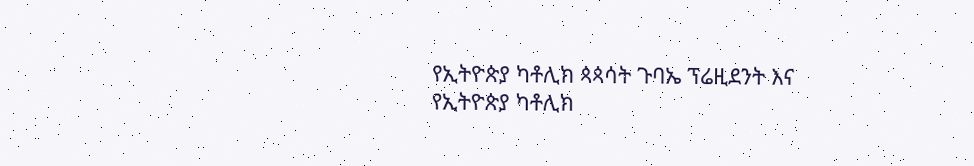የኢትዮጵያ ካቶሊክ ጳጳሳት ጉባኤ ፕሬዚደንት እና
የኢትዮጵያ ካቶሊክ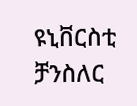ዩኒቨርስቲ ቻንስለር